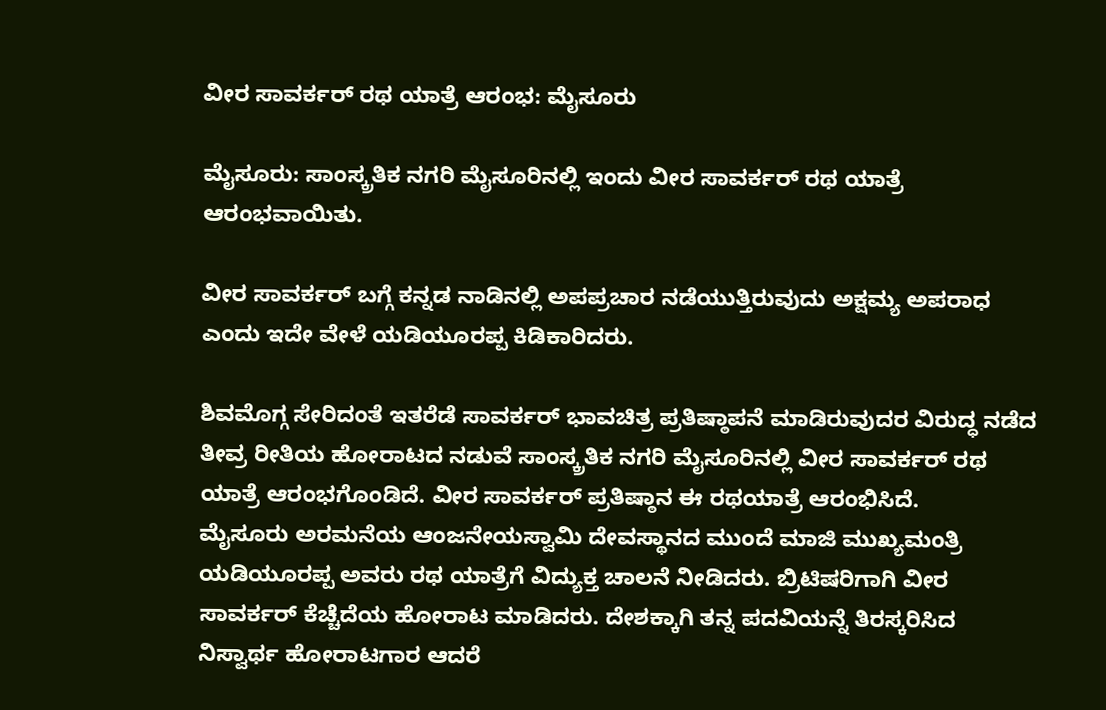ವೀರ ಸಾವರ್ಕರ್ ರಥ ಯಾತ್ರೆ ಆರಂಭ: ಮೈಸೂರು

ಮೈಸೂರು: ಸಾಂಸ್ಕ್ರತಿಕ ನಗರಿ ಮೈಸೂರಿನಲ್ಲಿ ಇಂದು ವೀರ ಸಾವರ್ಕರ್ ರಥ ಯಾತ್ರೆ ಆರಂಭವಾಯಿತು.

ವೀರ ಸಾವರ್ಕರ್ ಬಗ್ಗೆ ಕನ್ನಡ ನಾಡಿನಲ್ಲಿ ಅಪಪ್ರಚಾರ ನಡೆಯುತ್ತಿರುವುದು ಅಕ್ಷಮ್ಯ ಅಪರಾಧ ಎಂದು ಇದೇ ವೇಳೆ ಯಡಿಯೂರಪ್ಪ ಕಿಡಿಕಾರಿದರು.

ಶಿವಮೊಗ್ಗ ಸೇರಿದಂತೆ ಇತರೆಡೆ ಸಾವರ್ಕರ್ ಭಾವಚಿತ್ರ ಪ್ರತಿಷ್ಠಾಪನೆ ಮಾಡಿರುವುದರ ವಿರುದ್ಧ ನಡೆದ ತೀವ್ರ ರೀತಿಯ ಹೋರಾಟದ ನಡುವೆ ಸಾಂಸ್ಕ್ರತಿಕ ನಗರಿ ಮೈಸೂರಿನಲ್ಲಿ ವೀರ ಸಾವರ್ಕರ್ ರಥ ಯಾತ್ರೆ ಆರಂಭಗೊಂಡಿದೆ. ವೀರ ಸಾವರ್ಕರ್ ಪ್ರತಿಷ್ಠಾನ ಈ ರಥಯಾತ್ರೆ ಆರಂಭಿಸಿದೆ.
ಮೈಸೂರು ಅರಮನೆಯ ಆಂಜನೇಯಸ್ವಾಮಿ ದೇವಸ್ಥಾನದ ಮುಂದೆ ಮಾಜಿ ಮುಖ್ಯಮಂತ್ರಿ ಯಡಿಯೂರಪ್ಪ ಅವರು ರಥ ಯಾತ್ರೆಗೆ ವಿದ್ಯುಕ್ತ ಚಾಲನೆ ನೀಡಿದರು. ಬ್ರಿಟಿಷರಿಗಾಗಿ ವೀರ ಸಾವರ್ಕರ್ ಕೆಚ್ಚೆದೆಯ ಹೋರಾಟ ಮಾಡಿದರು. ದೇಶಕ್ಕಾಗಿ ತನ್ನ ಪದವಿಯನ್ನೆ ತಿರಸ್ಕರಿಸಿದ ನಿಸ್ವಾರ್ಥ ಹೋರಾಟಗಾರ ಆದರೆ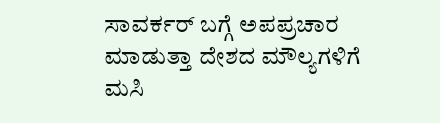ಸಾವರ್ಕರ್ ಬಗ್ಗೆ ಅಪಪ್ರಚಾರ ಮಾಡುತ್ತಾ ದೇಶದ ಮೌಲ್ಯಗಳಿಗೆ ಮಸಿ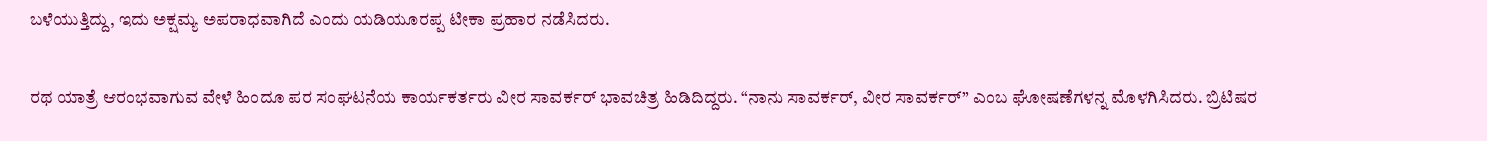ಬಳೆಯುತ್ತಿದ್ದು, ಇದು ಅಕ್ಷಮ್ಯ ಅಪರಾಧವಾಗಿದೆ ಎಂದು ಯಡಿಯೂರಪ್ಪ ಟೀಕಾ ಪ್ರಹಾರ ನಡೆಸಿದರು.

ರಥ ಯಾತ್ರೆ ಆರಂಭವಾಗುವ ವೇಳೆ ಹಿಂದೂ ಪರ ಸಂಘಟನೆಯ ಕಾರ್ಯಕರ್ತರು ವೀರ ಸಾವರ್ಕರ್ ಭಾವಚಿತ್ರ ಹಿಡಿದಿದ್ದರು. “ನಾನು ಸಾವರ್ಕರ್, ವೀರ ಸಾವರ್ಕರ್” ಎಂಬ ಘೋಷಣೆಗಳನ್ನ ಮೊಳಗಿಸಿದರು. ಬ್ರಿಟಿಷರ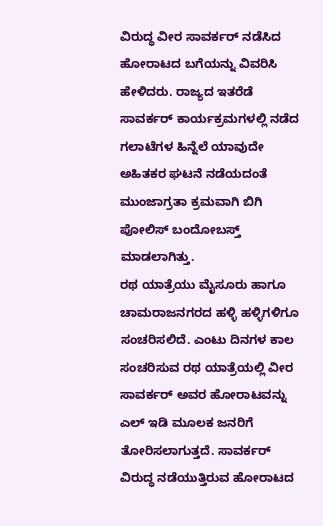ವಿರುದ್ಧ ವೀರ ಸಾವರ್ಕರ್ ನಡೆಸಿದ ಹೋರಾಟದ ಬಗೆಯನ್ನು ವಿವರಿಸಿ ಹೇಳಿದರು. ರಾಜ್ಯದ ಇತರೆಡೆ ಸಾವರ್ಕರ್ ಕಾರ್ಯಕ್ರಮಗಳಲ್ಲಿ ನಡೆದ ಗಲಾಟೆಗಳ ಹಿನ್ನೆಲೆ ಯಾವುದೇ ಅಹಿತಕರ ಘಟನೆ ನಡೆಯದಂತೆ ಮುಂಜಾಗ್ರತಾ ಕ್ರಮವಾಗಿ ಬಿಗಿ ಪೋಲಿಸ್ ಬಂದೋಬಸ್ತ್ ಮಾಡಲಾಗಿತ್ತು.
ರಥ ಯಾತ್ರೆಯು ಮೈಸೂರು ಹಾಗೂ ಚಾಮರಾಜನಗರದ ಹಳ್ಳಿ ಹಳ್ಳಿಗಳಿಗೂ ಸಂಚರಿಸಲಿದೆ. ಎಂಟು ದಿನಗಳ ಕಾಲ ಸಂಚರಿಸುವ ರಥ ಯಾತ್ರೆಯಲ್ಲಿ ವೀರ ಸಾವರ್ಕರ್ ಅವರ ಹೋರಾಟವನ್ನು ಎಲ್ ಇಡಿ ಮೂಲಕ ಜನರಿಗೆ ತೋರಿಸಲಾಗುತ್ತದೆ. ಸಾವರ್ಕರ್ ವಿರುದ್ಧ ನಡೆಯುತ್ತಿರುವ ಹೋರಾಟದ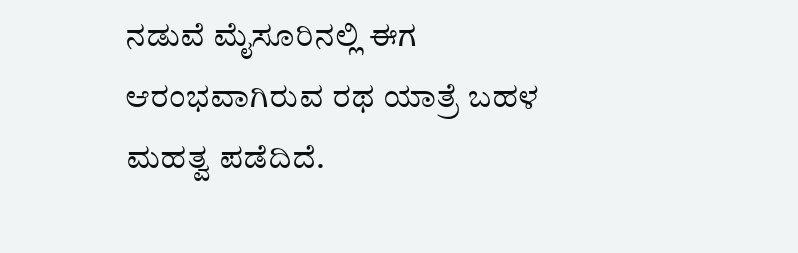ನಡುವೆ ಮೈಸೂರಿನಲ್ಲಿ ಈಗ ಆರಂಭವಾಗಿರುವ ರಥ ಯಾತ್ರೆ ಬಹಳ ಮಹತ್ವ ಪಡೆದಿದೆ.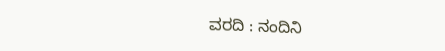ವರದಿ : ನಂದಿನಿ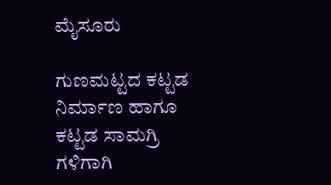ಮೈಸೂರು

ಗುಣಮಟ್ಟದ ಕಟ್ಟಡ ನಿರ್ಮಾಣ ಹಾಗೂ ಕಟ್ಟಡ ಸಾಮಗ್ರಿ ಗಳಿಗಾಗಿ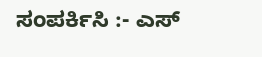ಸಂಪರ್ಕಿಸಿ :- ಎಸ್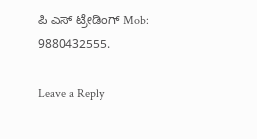ಪಿ ಎಸ್ ಟ್ರೇಡಿಂಗ್ Mob: 9880432555.

Leave a Reply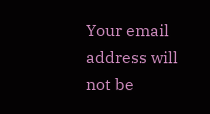Your email address will not be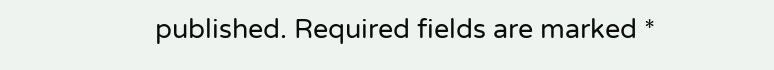published. Required fields are marked *